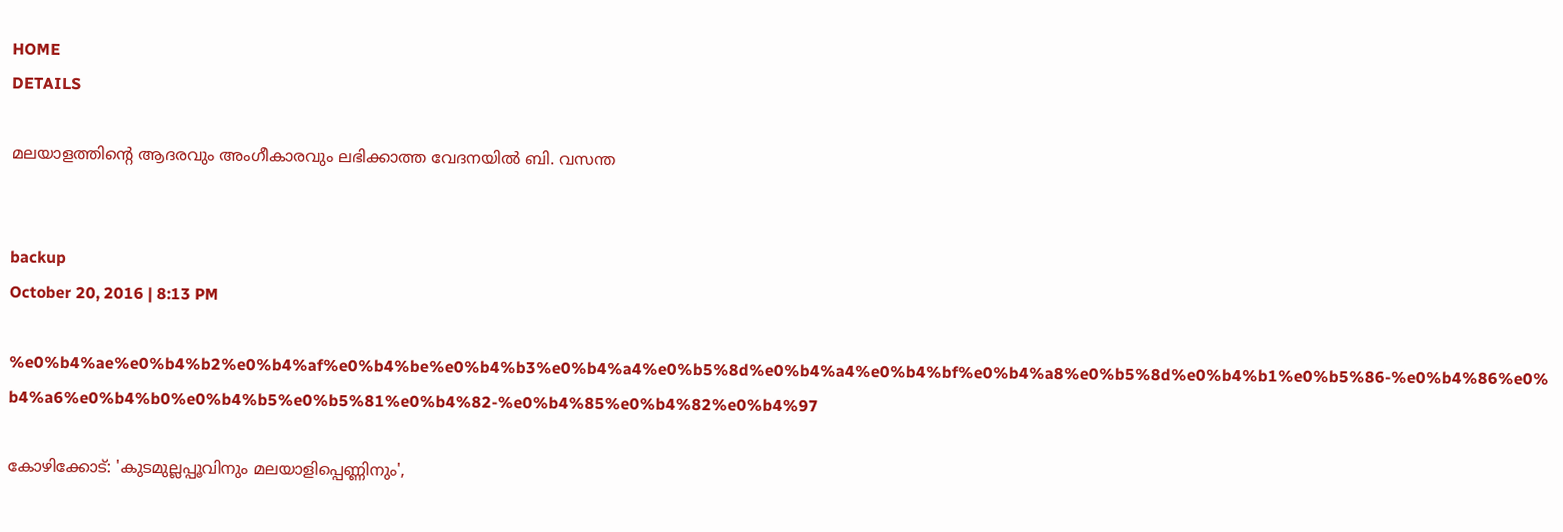HOME
DETAILS

മലയാളത്തിന്റെ ആദരവും അംഗീകാരവും ലഭിക്കാത്ത വേദനയില്‍ ബി. വസന്ത


backup
October 20, 2016 | 8:13 PM

%e0%b4%ae%e0%b4%b2%e0%b4%af%e0%b4%be%e0%b4%b3%e0%b4%a4%e0%b5%8d%e0%b4%a4%e0%b4%bf%e0%b4%a8%e0%b5%8d%e0%b4%b1%e0%b5%86-%e0%b4%86%e0%b4%a6%e0%b4%b0%e0%b4%b5%e0%b5%81%e0%b4%82-%e0%b4%85%e0%b4%82%e0%b4%97

കോഴിക്കോട്: 'കുടമുല്ലപ്പൂവിനും മലയാളിപ്പെണ്ണിനും',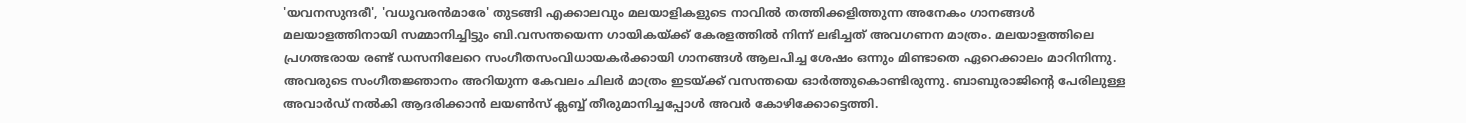'യവനസുന്ദരീ', 'വധൂവരന്‍മാരേ' തുടങ്ങി എക്കാലവും മലയാളികളുടെ നാവില്‍ തത്തിക്കളിത്തുന്ന അനേകം ഗാനങ്ങള്‍ മലയാളത്തിനായി സമ്മാനിച്ചിട്ടും ബി.വസന്തയെന്ന ഗായികയ്ക്ക് കേരളത്തില്‍ നിന്ന് ലഭിച്ചത് അവഗണന മാത്രം. മലയാളത്തിലെ പ്രഗത്ഭരായ രണ്ട് ഡസനിലേറെ സംഗീതസംവിധായകര്‍ക്കായി ഗാനങ്ങള്‍ ആലപിച്ച ശേഷം ഒന്നും മിണ്ടാതെ ഏറെക്കാലം മാറിനിന്നു. അവരുടെ സംഗീതജ്ഞാനം അറിയുന്ന കേവലം ചിലര്‍ മാത്രം ഇടയ്ക്ക് വസന്തയെ ഓര്‍ത്തുകൊണ്ടിരുന്നു. ബാബുരാജിന്റെ പേരിലുള്ള അവാര്‍ഡ് നല്‍കി ആദരിക്കാന്‍ ലയണ്‍സ് ക്ലബ്ബ് തീരുമാനിച്ചപ്പോള്‍ അവര്‍ കോഴിക്കോട്ടെത്തി.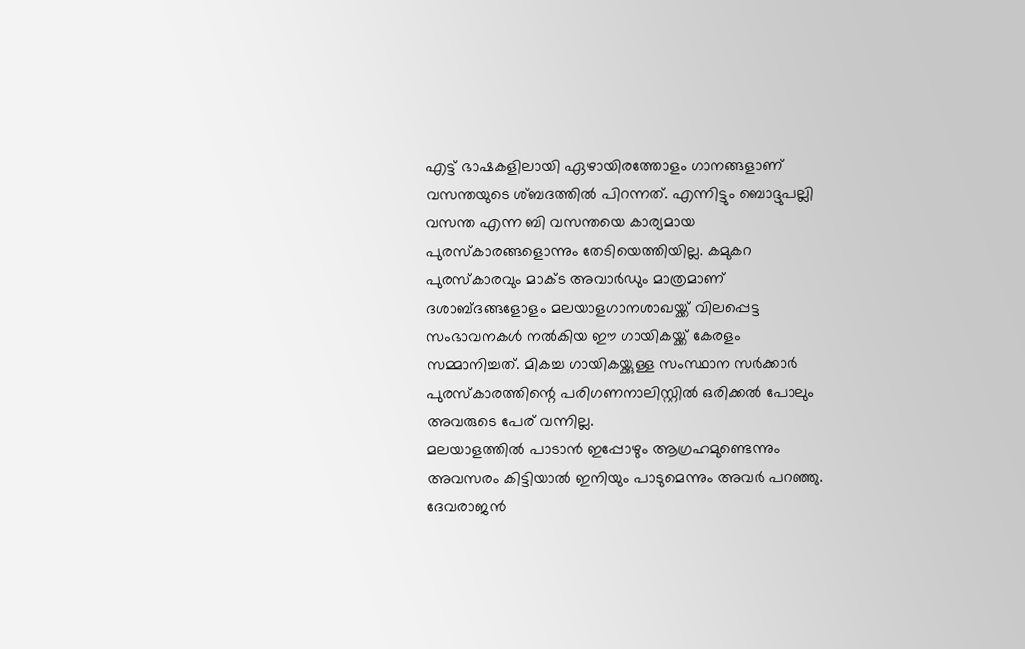എട്ട് ഭാഷകളിലായി ഏഴായിരത്തോളം ഗാനങ്ങളാണ് വസന്തയുടെ ശ്ബദത്തില്‍ പിറന്നത്. എന്നിട്ടും ബൊദ്ദുപല്ലി വസന്ത എന്ന ബി വസന്തയെ കാര്യമായ പുരസ്‌കാരങ്ങളൊന്നും തേടിയെത്തിയില്ല. കമുകറ പുരസ്‌കാരവും മാക്ട അവാര്‍ഡും മാത്രമാണ് ദശാബ്ദങ്ങളോളം മലയാളഗാനശാഖയ്ക്ക് വിലപ്പെട്ട സംഭാവനകള്‍ നല്‍കിയ ഈ ഗായികയ്ക്ക് കേരളം സമ്മാനിച്ചത്. മികച്ച ഗായികയ്ക്കുള്ള സംസ്ഥാന സര്‍ക്കാര്‍ പുരസ്‌കാരത്തിന്റെ പരിഗണനാലിസ്റ്റില്‍ ഒരിക്കല്‍ പോലും അവരുടെ പേര് വന്നില്ല.
മലയാളത്തില്‍ പാടാന്‍ ഇപ്പോഴും ആഗ്രഹമുണ്ടെന്നും അവസരം കിട്ടിയാല്‍ ഇനിയും പാടുമെന്നും അവര്‍ പറഞ്ഞു. ദേവരാജന്‍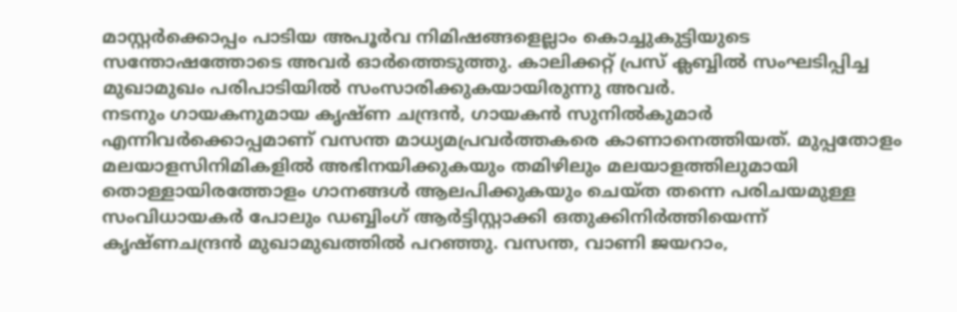മാസ്റ്റര്‍ക്കൊപ്പം പാടിയ അപൂര്‍വ നിമിഷങ്ങളെല്ലാം കൊച്ചുകുട്ടിയുടെ സന്തോഷത്തോടെ അവര്‍ ഓര്‍ത്തെടുത്തു. കാലിക്കറ്റ് പ്രസ് ക്ലബ്ബില്‍ സംഘടിപ്പിച്ച മുഖാമുഖം പരിപാടിയില്‍ സംസാരിക്കുകയായിരുന്നു അവര്‍.
നടനും ഗായകനുമായ കൃഷ്ണ ചന്ദ്രന്‍, ഗായകന്‍ സുനില്‍കുമാര്‍ എന്നിവര്‍ക്കൊപ്പമാണ് വസന്ത മാധ്യമപ്രവര്‍ത്തകരെ കാണാനെത്തിയത്. മുപ്പതോളം മലയാളസിനിമികളില്‍ അഭിനയിക്കുകയും തമിഴിലും മലയാളത്തിലുമായി തൊള്ളായിരത്തോളം ഗാനങ്ങള്‍ ആലപിക്കുകയും ചെയ്ത തന്നെ പരിചയമുള്ള സംവിധായകര്‍ പോലും ഡബ്ബിംഗ് ആര്‍ട്ടിസ്റ്റാക്കി ഒതുക്കിനിര്‍ത്തിയെന്ന് കൃഷ്ണചന്ദ്രന്‍ മുഖാമുഖത്തില്‍ പറഞ്ഞു. വസന്ത, വാണി ജയറാം,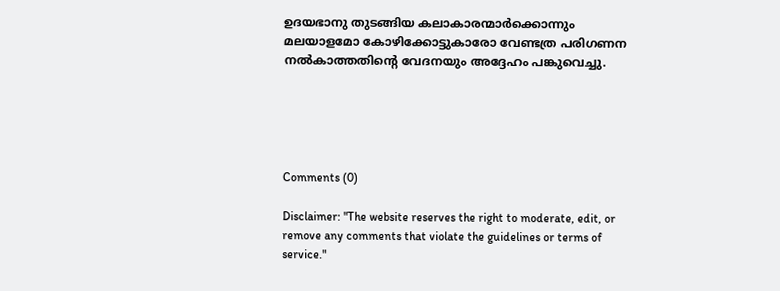ഉദയഭാനു തുടങ്ങിയ കലാകാരന്മാര്‍ക്കൊന്നും മലയാളമോ കോഴിക്കോട്ടുകാരോ വേണ്ടത്ര പരിഗണന നല്‍കാത്തതിന്റെ വേദനയും അദ്ദേഹം പങ്കുവെച്ചു.





Comments (0)

Disclaimer: "The website reserves the right to moderate, edit, or remove any comments that violate the guidelines or terms of service."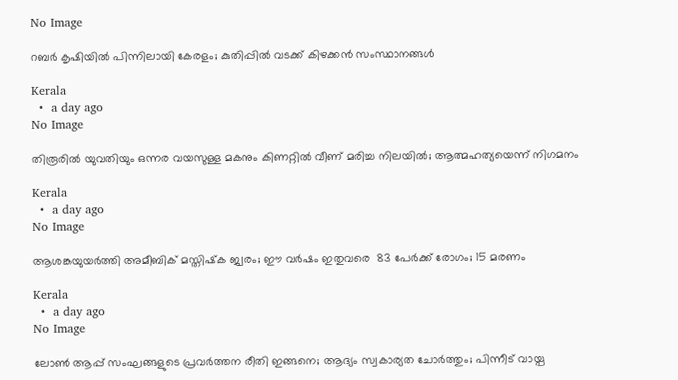No Image

റബർ കൃഷിയിൽ പിന്നിലായി കേരളം; കുതിപ്പിൽ വടക്ക് കിഴക്കൻ സംസ്ഥാനങ്ങൾ

Kerala
  •  a day ago
No Image

തിരൂരില്‍ യുവതിയും ഒന്നര വയസുള്ള മകനും കിണറ്റില്‍ വീണ് മരിച്ച നിലയില്‍; ആത്മഹത്യയെന്ന് നിഗമനം

Kerala
  •  a day ago
No Image

ആശങ്കയുയർത്തി അമീബിക് മസ്തിഷ്‌ക ജ്വരം; ഈ വർഷം ഇതുവരെ  83 പേർക്ക് രോഗം; 15 മരണം

Kerala
  •  a day ago
No Image

ലോൺ ആപ്പ് സംഘങ്ങളുടെ പ്രവർത്തന രീതി ഇങ്ങനെ; ആദ്യം സ്വകാര്യത ചോർത്തും; പിന്നീട് വായ്പ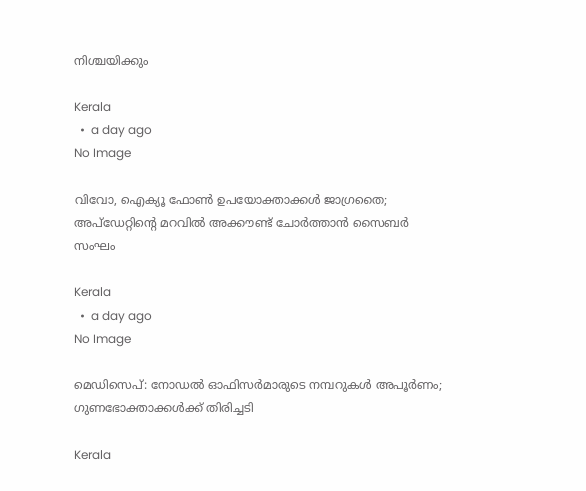നിശ്ചയിക്കും

Kerala
  •  a day ago
No Image

വിവോ, ഐക്യൂ ഫോൺ ഉപയോക്താക്കൾ ജാഗ്രതൈ; അപ്‌ഡേറ്റിന്റെ മറവിൽ അക്കൗണ്ട് ചോർത്താൻ സൈബർ സംഘം

Kerala
  •  a day ago
No Image

മെഡിസെപ്: നോഡൽ ഓഫിസർമാരുടെ നമ്പറുകൾ അപൂർണം; ഗുണഭോക്താക്കൾക്ക് തിരിച്ചടി

Kerala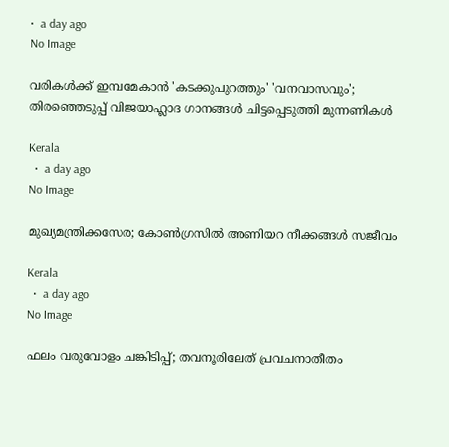•  a day ago
No Image

വരികൾക്ക് ഇമ്പമേകാൻ 'കടക്കുപുറത്തും' 'വനവാസവും'; തിരഞ്ഞെടുപ്പ് വിജയാഹ്ലാദ ഗാനങ്ങൾ ചിട്ടപ്പെടുത്തി മുന്നണികൾ

Kerala
  •  a day ago
No Image

മുഖ്യമന്ത്രിക്കസേര; കോൺഗ്രസിൽ അണിയറ നീക്കങ്ങൾ സജീവം

Kerala
  •  a day ago
No Image

ഫലം വരുവോളം ചങ്കിടിപ്പ്; തവനൂരിലേത് പ്രവചനാതീതം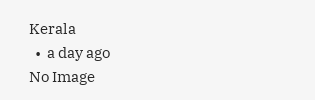Kerala
  •  a day ago
No Image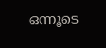ഒന്നൂടെ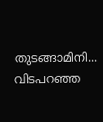തുടങ്ങാമിനി... വിടപറഞ്ഞ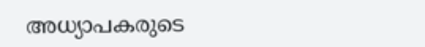അധ്യാപകരുടെ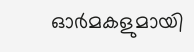ഓർമകളുമായി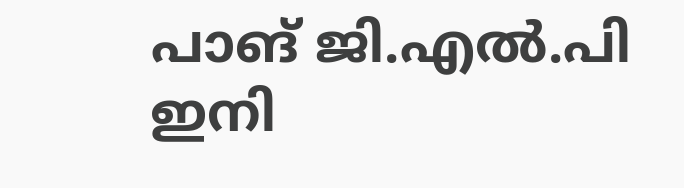പാങ് ജി.എൽ.പി ഇനി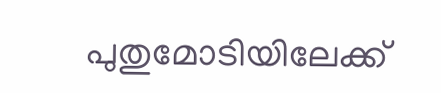പുതുമോടിയിലേക്ക്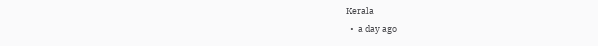Kerala
  •  a day ago